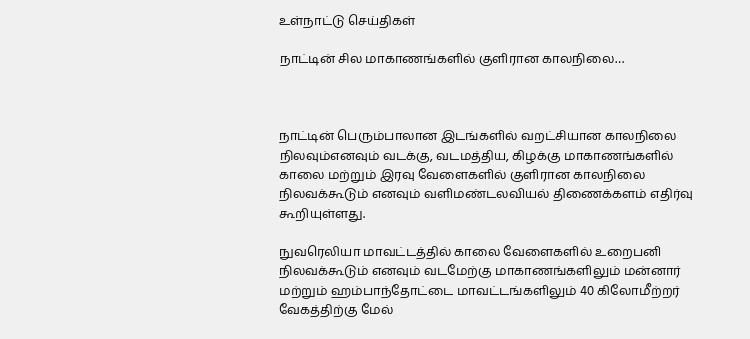உள்நாட்டு செய்திகள்

நாட்டின் சில மாகாணங்களில் குளிரான காலநிலை…



நாட்டின் பெரும்பாலான இடங்களில் வறட்சியான காலநிலை நிலவும்எனவும் வடக்கு, வடமத்திய, கிழக்கு மாகாணங்களில் காலை மற்றும் இரவு வேளைகளில் குளிரான காலநிலை நிலவக்கூடும் எனவும் வளிமண்டலவியல் திணைக்களம் எதிர்வு கூறியுள்ளது.

நுவரெலியா மாவட்டத்தில் காலை வேளைகளில் உறைபனி நிலவக்கூடும் எனவும் வடமேற்கு மாகாணங்களிலும் மன்னார் மற்றும் ஹம்பாந்தோட்டை மாவட்டங்களிலும் 40 கிலோமீற்றர் வேகத்திற்கு மேல்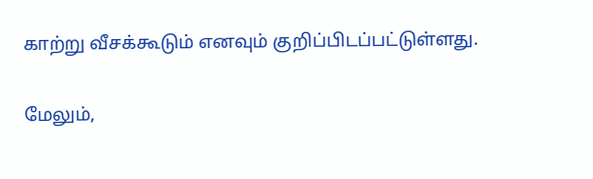காற்று வீசக்கூடும் எனவும் குறிப்பிடப்பட்டுள்ளது.

மேலும்,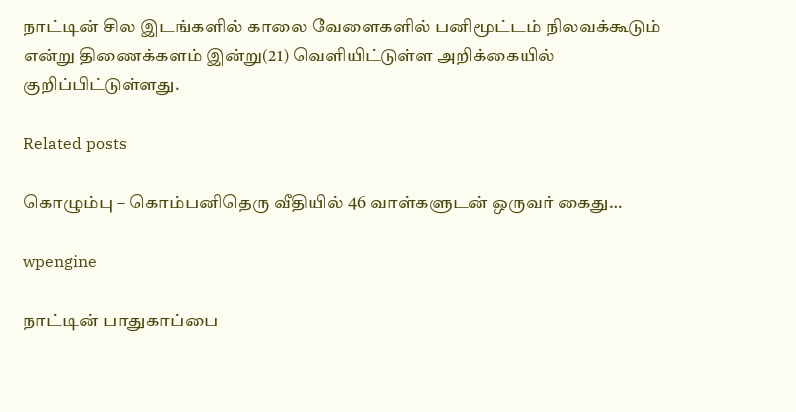நாட்டின் சில இடங்களில் காலை வேளைகளில் பனிமூட்டம் நிலவக்கூடும் என்று திணைக்களம் இன்று(21) வெளியிட்டுள்ள அறிக்கையில் குறிப்பிட்டுள்ளது.

Related posts

கொழும்பு – கொம்பனிதெரு வீதியில் 46 வாள்களுடன் ஒருவர் கைது…

wpengine

நாட்டின் பாதுகாப்பை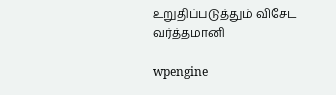உறுதிப்படுத்தும் விசேட வர்த்தமானி

wpengine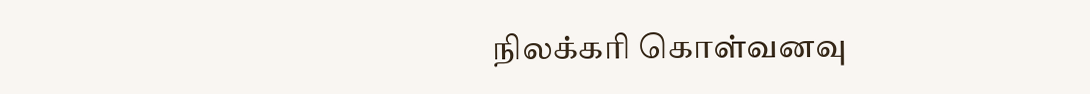நிலக்கரி கொள்வனவு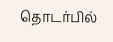தொடர்பில்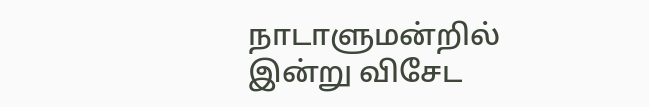நாடாளுமன்றில் இன்று விசேட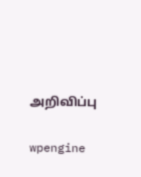அறிவிப்பு

wpengine